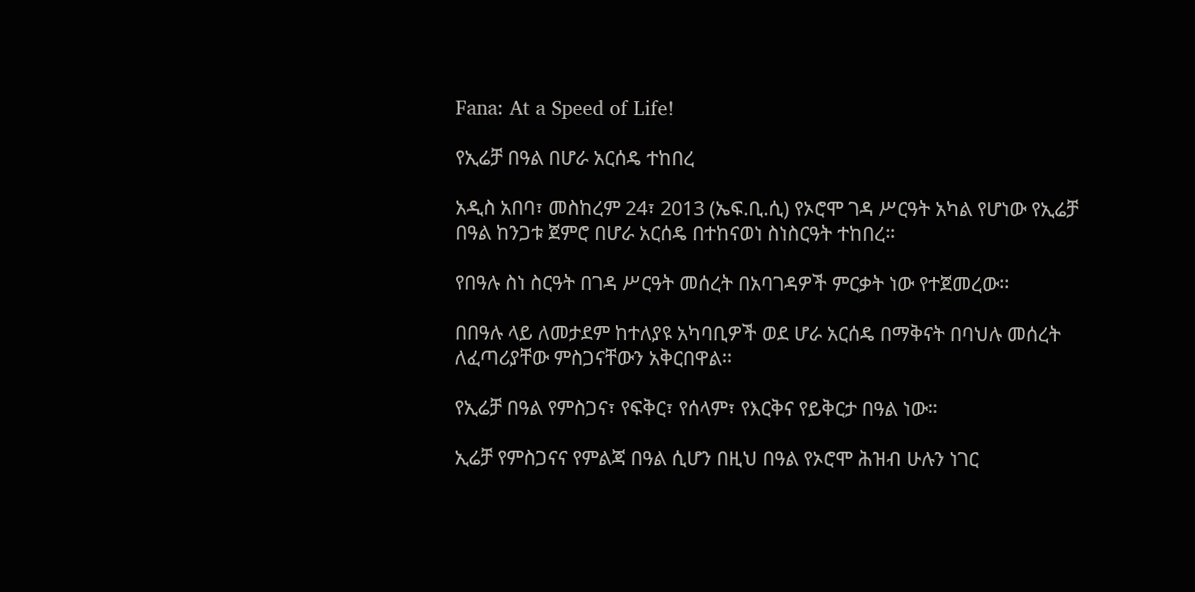Fana: At a Speed of Life!

የኢሬቻ በዓል በሆራ አርሰዴ ተከበረ

አዲስ አበባ፣ መስከረም 24፣ 2013 (ኤፍ.ቢ.ሲ) የኦሮሞ ገዳ ሥርዓት አካል የሆነው የኢሬቻ በዓል ከንጋቱ ጀምሮ በሆራ አርሰዴ በተከናወነ ስነስርዓት ተከበረ።

የበዓሉ ስነ ስርዓት በገዳ ሥርዓት መሰረት በአባገዳዎች ምርቃት ነው የተጀመረው፡፡

በበዓሉ ላይ ለመታደም ከተለያዩ አካባቢዎች ወደ ሆራ አርሰዴ በማቅናት በባህሉ መሰረት ለፈጣሪያቸው ምስጋናቸውን አቅርበዋል፡፡

የኢሬቻ በዓል የምስጋና፣ የፍቅር፣ የሰላም፣ የእርቅና የይቅርታ በዓል ነው።

ኢሬቻ የምስጋናና የምልጃ በዓል ሲሆን በዚህ በዓል የኦሮሞ ሕዝብ ሁሉን ነገር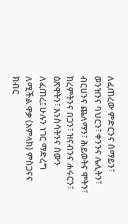ለፈጠረው ምድርንና ሰማይን፣ ወንዝንና ባህርን፣ ቀንንና ሌሊትን፣ ብርሀንና ጨለማን፣ ሕይወትና ሞትን፣ ክረምትንና በጋን፣ ዝናብንና ሐሩርን፣ ዕጽዋትን፣ እንስሳትንና ሰውን ለፈጠረ፤ ሁሉን ነገር ማድረግ ለሚችል ዋቃ (አምላክ) ምስጋናና ክብር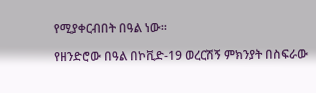የሚያቀርብበት በዓል ነው።

የዘንድሮው በዓል በኮቪድ-19 ወረርሽኝ ምክንያት በስፍራው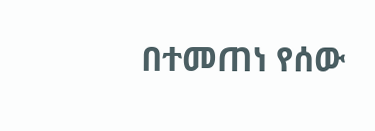በተመጠነ የሰው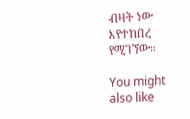ብዛት ነው እየተከበረ የሚገኘው።

You might also like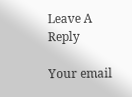Leave A Reply

Your email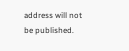address will not be published.